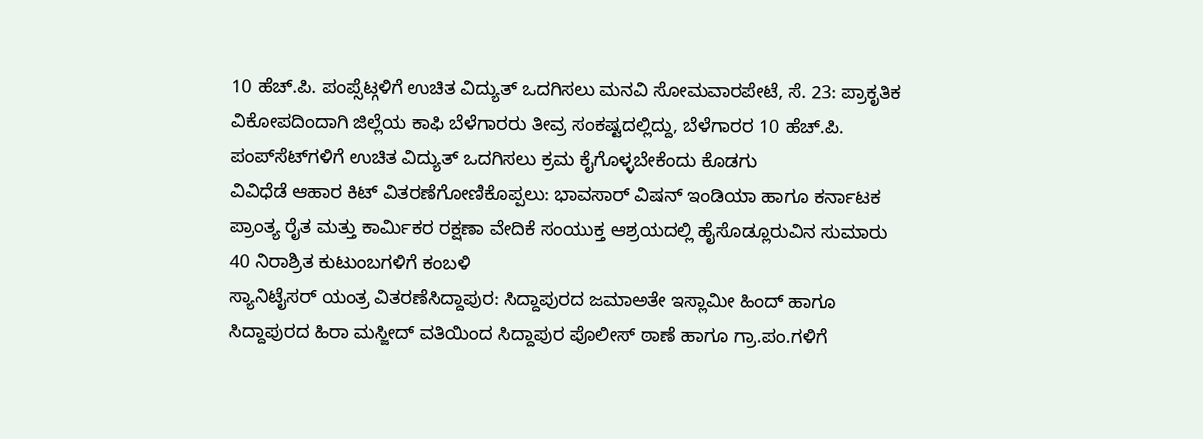10 ಹೆಚ್.ಪಿ. ಪಂಪ್ಸೆಟ್ಗಳಿಗೆ ಉಚಿತ ವಿದ್ಯುತ್ ಒದಗಿಸಲು ಮನವಿ ಸೋಮವಾರಪೇಟೆ, ಸೆ. 23: ಪ್ರಾಕೃತಿಕ ವಿಕೋಪದಿಂದಾಗಿ ಜಿಲ್ಲೆಯ ಕಾಫಿ ಬೆಳೆಗಾರರು ತೀವ್ರ ಸಂಕಷ್ಟದಲ್ಲಿದ್ದು, ಬೆಳೆಗಾರರ 10 ಹೆಚ್.ಪಿ. ಪಂಪ್‍ಸೆಟ್‍ಗಳಿಗೆ ಉಚಿತ ವಿದ್ಯುತ್ ಒದಗಿಸಲು ಕ್ರಮ ಕೈಗೊಳ್ಳಬೇಕೆಂದು ಕೊಡಗು
ವಿವಿಧೆಡೆ ಆಹಾರ ಕಿಟ್ ವಿತರಣೆಗೋಣಿಕೊಪ್ಪಲು: ಭಾವಸಾರ್ ವಿಷನ್ ಇಂಡಿಯಾ ಹಾಗೂ ಕರ್ನಾಟಕ ಪ್ರಾಂತ್ಯ ರೈತ ಮತ್ತು ಕಾರ್ಮಿಕರ ರಕ್ಷಣಾ ವೇದಿಕೆ ಸಂಯುಕ್ತ ಆಶ್ರಯದಲ್ಲಿ ಹೈಸೊಡ್ಲೂರುವಿನ ಸುಮಾರು 40 ನಿರಾಶ್ರಿತ ಕುಟುಂಬಗಳಿಗೆ ಕಂಬಳಿ
ಸ್ಯಾನಿಟೈಸರ್ ಯಂತ್ರ ವಿತರಣೆಸಿದ್ದಾಪುರ: ಸಿದ್ದಾಪುರದ ಜಮಾಅತೇ ಇಸ್ಲಾಮೀ ಹಿಂದ್ ಹಾಗೂ ಸಿದ್ದಾಪುರದ ಹಿರಾ ಮಸ್ಜೀದ್ ವತಿಯಿಂದ ಸಿದ್ದಾಪುರ ಪೊಲೀಸ್ ಠಾಣೆ ಹಾಗೂ ಗ್ರಾ.ಪಂ.ಗಳಿಗೆ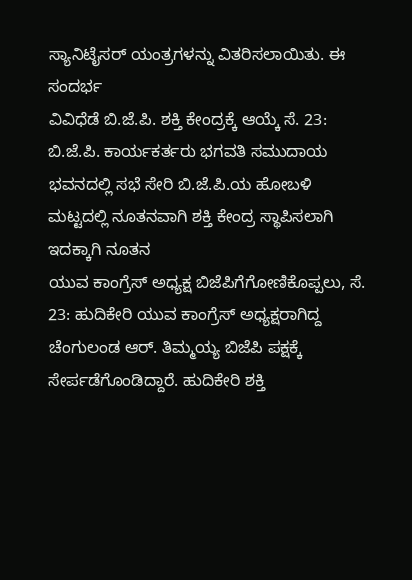ಸ್ಯಾನಿಟೈಸರ್ ಯಂತ್ರಗಳನ್ನು ವಿತರಿಸಲಾಯಿತು. ಈ ಸಂದರ್ಭ
ವಿವಿಧೆಡೆ ಬಿ.ಜೆ.ಪಿ. ಶಕ್ತಿ ಕೇಂದ್ರಕ್ಕೆ ಆಯ್ಕೆ ಸೆ. 23: ಬಿ.ಜೆ.ಪಿ. ಕಾರ್ಯಕರ್ತರು ಭಗವತಿ ಸಮುದಾಯ ಭವನದಲ್ಲಿ ಸಭೆ ಸೇರಿ ಬಿ.ಜೆ.ಪಿ.ಯ ಹೋಬಳಿ ಮಟ್ಟದಲ್ಲಿ ನೂತನವಾಗಿ ಶಕ್ತಿ ಕೇಂದ್ರ ಸ್ಥಾಪಿಸಲಾಗಿ ಇದಕ್ಕಾಗಿ ನೂತನ
ಯುವ ಕಾಂಗ್ರೆಸ್ ಅಧ್ಯಕ್ಷ ಬಿಜೆಪಿಗೆಗೋಣಿಕೊಪ್ಪಲು, ಸೆ. 23: ಹುದಿಕೇರಿ ಯುವ ಕಾಂಗ್ರೆಸ್ ಅಧ್ಯಕ್ಷರಾಗಿದ್ದ ಚೆಂಗುಲಂಡ ಆರ್. ತಿಮ್ಮಯ್ಯ ಬಿಜೆಪಿ ಪಕ್ಷಕ್ಕೆ ಸೇರ್ಪಡೆಗೊಂಡಿದ್ದಾರೆ. ಹುದಿಕೇರಿ ಶಕ್ತಿ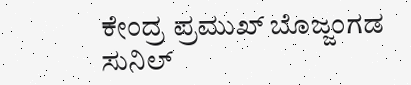ಕೇಂದ್ರ ಪ್ರಮುಖ್ ಬೊಜ್ಜಂಗಡ ಸುನಿಲ್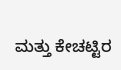ಮತ್ತು ಕೇಚಟ್ಟಿರ